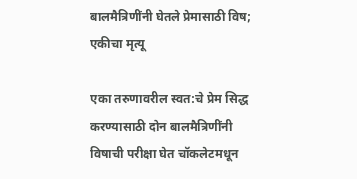बालमैत्रिणींनी घेतले प्रेमासाठी विष; एकीचा मृत्यू

एका तरुणावरील स्वत:चे प्रेम सिद्ध करण्यासाठी दोन बालमैत्रिणींनी विषाची परीक्षा घेत चॉकलेटमधून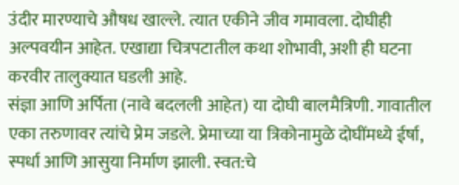उंदीर मारण्याचे औषध खाल्ले. त्यात एकीने जीव गमावला. दोघीही अल्पवयीन आहेत. एखाद्या चित्रपटातील कथा शोभावी, अशी ही घटना करवीर तालुक्यात घडली आहे.
संज्ञा आणि अर्पिता (नावे बदलली आहेत) या दोघी बालमैत्रिणी. गावातील एका तरुणावर त्यांचे प्रेम जडले. प्रेमाच्या या त्रिकोनामुळे दोघींमध्ये ईर्षा, स्पर्धा आणि आसुया निर्माण झाली. स्वत:चे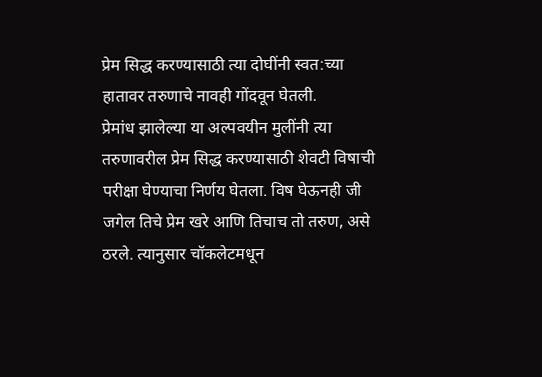प्रेम सिद्ध करण्यासाठी त्या दोघींनी स्वत:च्या हातावर तरुणाचे नावही गोंदवून घेतली.
प्रेमांध झालेल्या या अल्पवयीन मुलींनी त्या तरुणावरील प्रेम सिद्ध करण्यासाठी शेवटी विषाची परीक्षा घेण्याचा निर्णय घेतला. विष घेऊनही जी जगेल तिचे प्रेम खरे आणि तिचाच तो तरुण, असे ठरले. त्यानुसार चॉकलेटमधून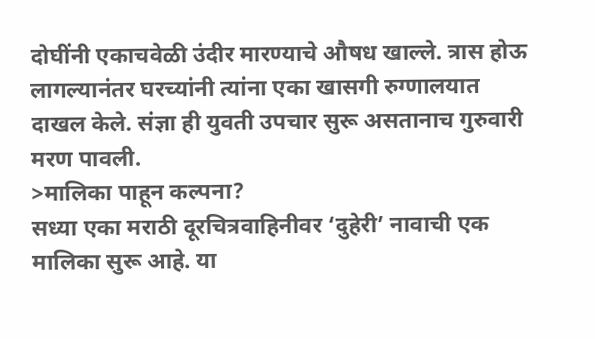दोघींनी एकाचवेळी उंदीर मारण्याचे औषध खाल्ले. त्रास होऊ लागल्यानंतर घरच्यांनी त्यांना एका खासगी रुग्णालयात दाखल केले. संज्ञा ही युवती उपचार सुरू असतानाच गुरुवारी मरण पावली.
>मालिका पाहून कल्पना?
सध्या एका मराठी दूरचित्रवाहिनीवर ‘दुहेरी’ नावाची एक मालिका सुरू आहे. या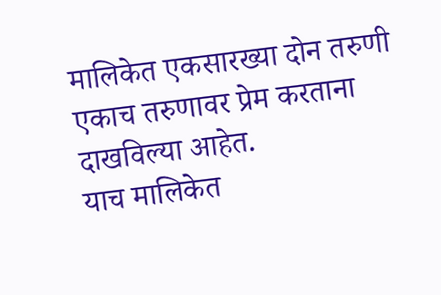मालिकेत एकसारख्या दोन तरुणी एकाच तरुणावर प्रेम करताना दाखविल्या आहेत.
याच मालिकेत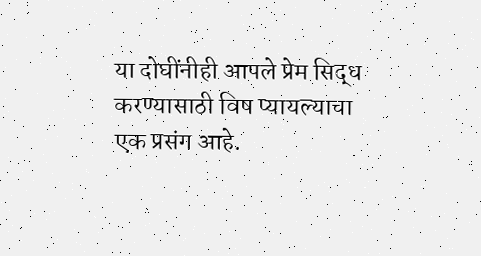या दोघींनीही आपले प्रेम सिद्ध करण्यासाठी विष प्यायल्याचा एक प्रसंग आहे.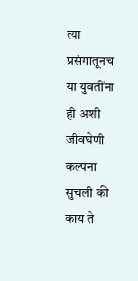त्या प्रसंगातूनच या युवतींना ही अशी जीवघेणी कल्पना सुचली की काय ते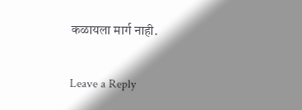कळायला मार्ग नाही.

Leave a Reply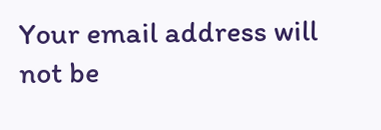Your email address will not be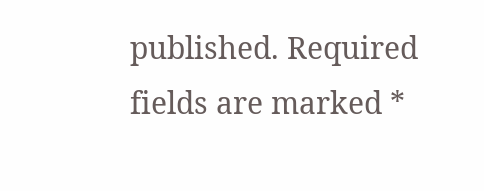published. Required fields are marked *